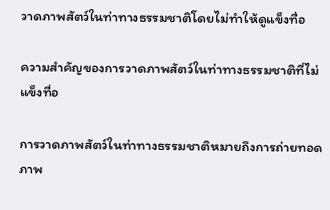วาดภาพสัตว์ในท่าทางธรรมชาติโดยไม่ทำให้ดูแข็งทื่อ

ความสำคัญของการวาดภาพสัตว์ในท่าทางธรรมชาติที่ไม่แข็งทื่อ

การวาดภาพสัตว์ในท่าทางธรรมชาติหมายถึงการถ่ายทอดภาพ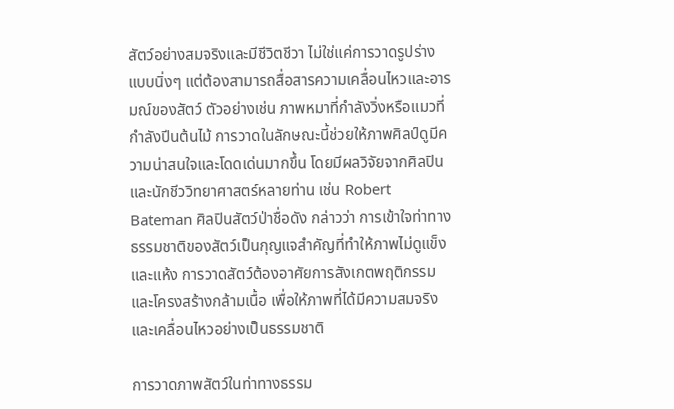สัตว์อย่างสมจริงและมีชีวิตชีวา ไม่ใช่แค่การวาดรูปร่างแบบนิ่งๆ แต่ต้องสามารถสื่อสารความเคลื่อนไหวและอารมณ์ของสัตว์ ตัวอย่างเช่น ภาพหมาที่กำลังวิ่งหรือแมวที่กำลังปีนต้นไม้ การวาดในลักษณะนี้ช่วยให้ภาพศิลป์ดูมีความน่าสนใจและโดดเด่นมากขึ้น โดยมีผลวิจัยจากศิลปินและนักชีววิทยาศาสตร์หลายท่าน เช่น Robert Bateman ศิลปินสัตว์ป่าชื่อดัง กล่าวว่า การเข้าใจท่าทางธรรมชาติของสัตว์เป็นกุญแจสำคัญที่ทำให้ภาพไม่ดูแข็งและแห้ง การวาดสัตว์ต้องอาศัยการสังเกตพฤติกรรมและโครงสร้างกล้ามเนื้อ เพื่อให้ภาพที่ได้มีความสมจริงและเคลื่อนไหวอย่างเป็นธรรมชาติ

การวาดภาพสัตว์ในท่าทางธรรม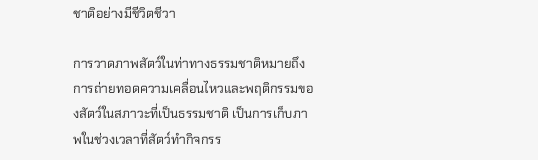ชาติอย่างมีชีวิตชีวา

การวาดภาพสัตว์ในท่าทางธรรมชาติหมายถึงการถ่ายทอดความเคลื่อนไหวและพฤติกรรมของสัตว์ในสภาวะที่เป็นธรรมชาติ เป็นการเก็บภาพในช่วงเวลาที่สัตว์ทำกิจกรร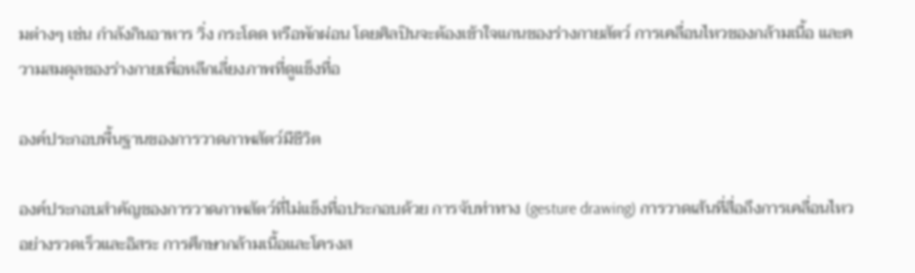มต่างๆ เช่น กำลังกินอาหาร วิ่ง กระโดด หรือพักผ่อน โดยศิลปินจะต้องเข้าใจแกนของร่างกายสัตว์ การเคลื่อนไหวของกล้ามเนื้อ และความสมดุลของร่างกายเพื่อหลีกเลี่ยงภาพที่ดูแข็งทื่อ

องค์ประกอบพื้นฐานของการวาดภาพสัตว์มีชีวิต

องค์ประกอบสำคัญของการวาดภาพสัตว์ที่ไม่แข็งทื่อประกอบด้วย การจับท่าทาง (gesture drawing) การวาดเส้นที่สื่อถึงการเคลื่อนไหวอย่างรวดเร็วและอิสระ การศึกษากล้ามเนื้อและโครงส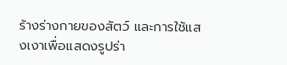ร้างร่างกายของสัตว์ และการใช้แสงเงาเพื่อแสดงรูปร่า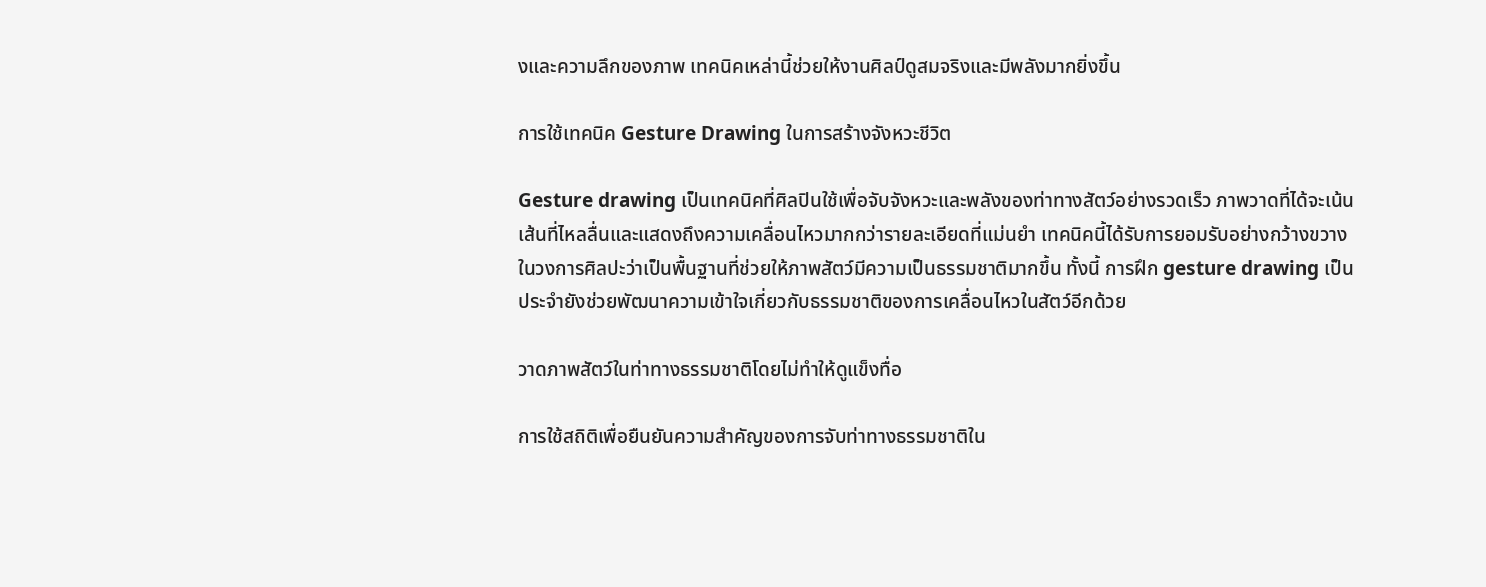งและความลึกของภาพ เทคนิคเหล่านี้ช่วยให้งานศิลป์ดูสมจริงและมีพลังมากยิ่งขึ้น

การใช้เทคนิค Gesture Drawing ในการสร้างจังหวะชีวิต

Gesture drawing เป็นเทคนิคที่ศิลปินใช้เพื่อจับจังหวะและพลังของท่าทางสัตว์อย่างรวดเร็ว ภาพวาดที่ได้จะเน้นเส้นที่ไหลลื่นและแสดงถึงความเคลื่อนไหวมากกว่ารายละเอียดที่แม่นยำ เทคนิคนี้ได้รับการยอมรับอย่างกว้างขวางในวงการศิลปะว่าเป็นพื้นฐานที่ช่วยให้ภาพสัตว์มีความเป็นธรรมชาติมากขึ้น ทั้งนี้ การฝึก gesture drawing เป็นประจำยังช่วยพัฒนาความเข้าใจเกี่ยวกับธรรมชาติของการเคลื่อนไหวในสัตว์อีกด้วย

วาดภาพสัตว์ในท่าทางธรรมชาติโดยไม่ทำให้ดูแข็งทื่อ

การใช้สถิติเพื่อยืนยันความสำคัญของการจับท่าทางธรรมชาติใน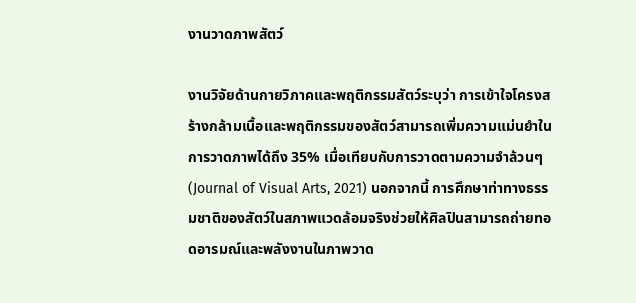งานวาดภาพสัตว์

งานวิจัยด้านกายวิภาคและพฤติกรรมสัตว์ระบุว่า การเข้าใจโครงสร้างกล้ามเนื้อและพฤติกรรมของสัตว์สามารถเพิ่มความแม่นยำในการวาดภาพได้ถึง 35% เมื่อเทียบกับการวาดตามความจำล้วนๆ (Journal of Visual Arts, 2021) นอกจากนี้ การศึกษาท่าทางธรรมชาติของสัตว์ในสภาพแวดล้อมจริงช่วยให้ศิลปินสามารถถ่ายทอดอารมณ์และพลังงานในภาพวาด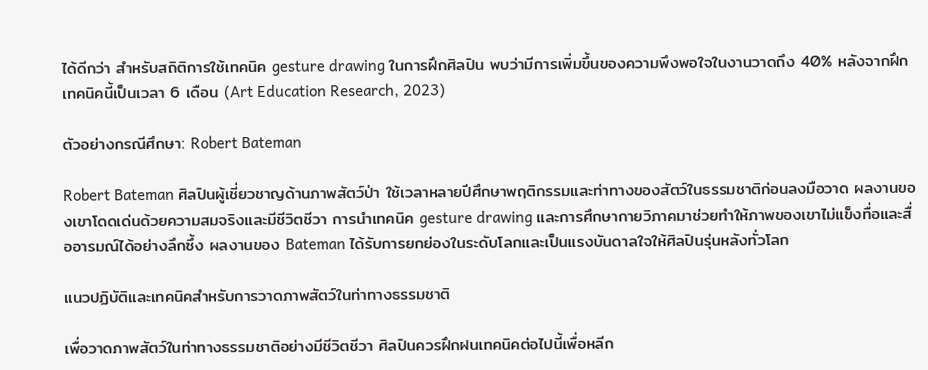ได้ดีกว่า สำหรับสถิติการใช้เทคนิค gesture drawing ในการฝึกศิลปิน พบว่ามีการเพิ่มขึ้นของความพึงพอใจในงานวาดถึง 40% หลังจากฝึกเทคนิคนี้เป็นเวลา 6 เดือน (Art Education Research, 2023)

ตัวอย่างกรณีศึกษา: Robert Bateman

Robert Bateman ศิลปินผู้เชี่ยวชาญด้านภาพสัตว์ป่า ใช้เวลาหลายปีศึกษาพฤติกรรมและท่าทางของสัตว์ในธรรมชาติก่อนลงมือวาด ผลงานของเขาโดดเด่นด้วยความสมจริงและมีชีวิตชีวา การนำเทคนิค gesture drawing และการศึกษากายวิภาคมาช่วยทำให้ภาพของเขาไม่แข็งทื่อและสื่ออารมณ์ได้อย่างลึกซึ้ง ผลงานของ Bateman ได้รับการยกย่องในระดับโลกและเป็นแรงบันดาลใจให้ศิลปินรุ่นหลังทั่วโลก

แนวปฏิบัติและเทคนิคสำหรับการวาดภาพสัตว์ในท่าทางธรรมชาติ

เพื่อวาดภาพสัตว์ในท่าทางธรรมชาติอย่างมีชีวิตชีวา ศิลปินควรฝึกฝนเทคนิคต่อไปนี้เพื่อหลีก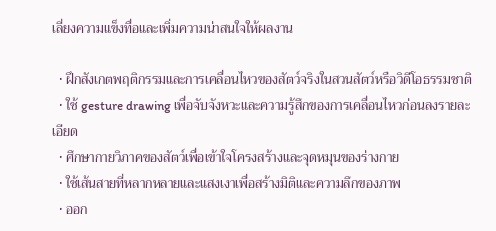เลี่ยงความแข็งทื่อและเพิ่มความน่าสนใจให้ผลงาน

  • ฝึกสังเกตพฤติกรรมและการเคลื่อนไหวของสัตว์จริงในสวนสัตว์หรือวิดีโอธรรมชาติ
  • ใช้ gesture drawing เพื่อจับจังหวะและความรู้สึกของการเคลื่อนไหวก่อนลงรายละเอียด
  • ศึกษากายวิภาคของสัตว์เพื่อเข้าใจโครงสร้างและจุดหมุนของร่างกาย
  • ใช้เส้นสายที่หลากหลายและแสงเงาเพื่อสร้างมิติและความลึกของภาพ
  • ออก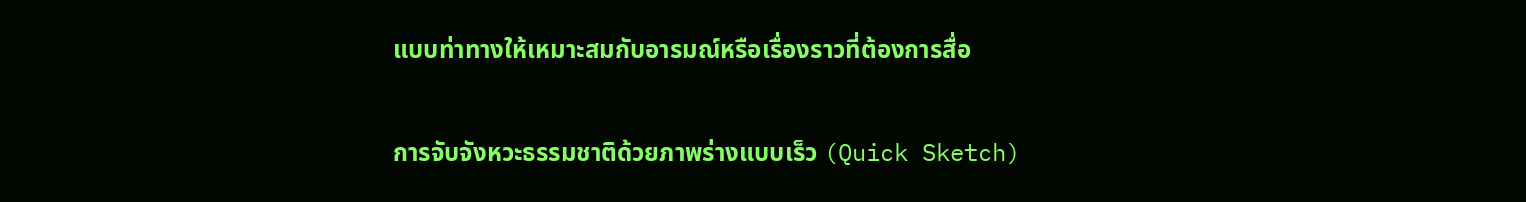แบบท่าทางให้เหมาะสมกับอารมณ์หรือเรื่องราวที่ต้องการสื่อ

การจับจังหวะธรรมชาติด้วยภาพร่างแบบเร็ว (Quick Sketch)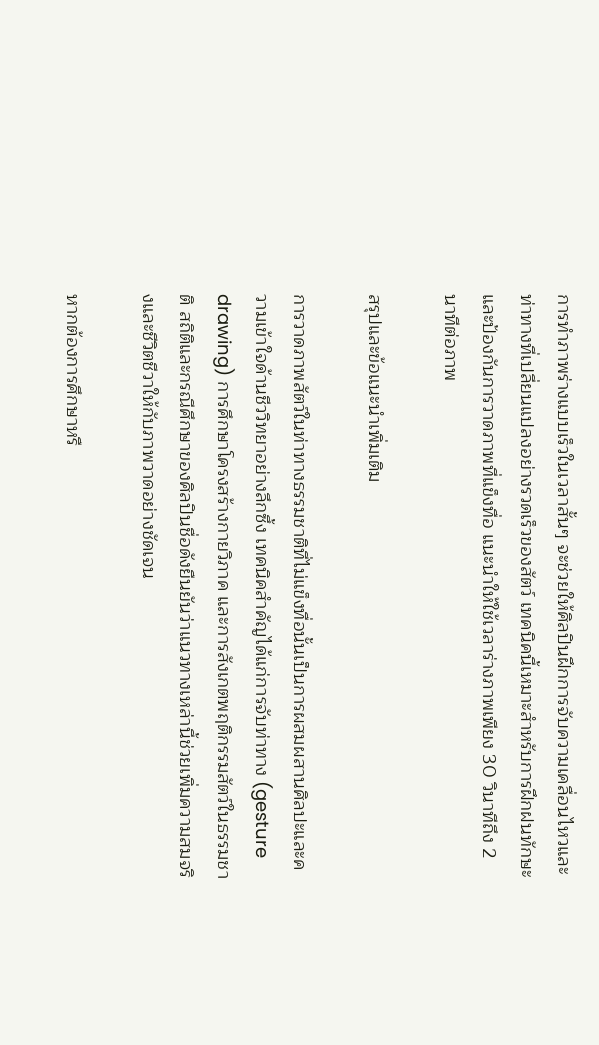การทำภาพร่างแบบเร็วในเวลาสั้นๆ จะช่วยให้ศิลปินฝึกการจับความเคลื่อนไหวและท่าทางที่เปลี่ยนแปลงอย่างรวดเร็วของสัตว์ เทคนิคนี้เหมาะสำหรับการฝึกฝนทักษะและป้องกันการวาดภาพที่แข็งทื่อ แนะนำให้ใช้เวลาร่างภาพเพียง 30 วินาทีถึง 2 นาทีต่อภาพ

สรุปและข้อแนะนำเพิ่มเติม

การวาดภาพสัตว์ในท่าทางธรรมชาติที่ไม่แข็งทื่อนั้นเป็นการผสมผสานศิลปะและความเข้าใจด้านชีววิทยาอย่างลึกซึ้ง เทคนิคสำคัญได้แก่การจับท่าทาง (gesture drawing) การศึกษาโครงสร้างกายวิภาค และการสังเกตพฤติกรรมสัตว์ในธรรมชาติ สถิติและกรณีศึกษาของศิลปินชื่อดังยืนยันว่าแนวทางเหล่านี้ช่วยเพิ่มความสมจริงและชีวิตชีวาให้กับภาพวาดอย่างชัดเจน

หากต้องการศึกษาหรื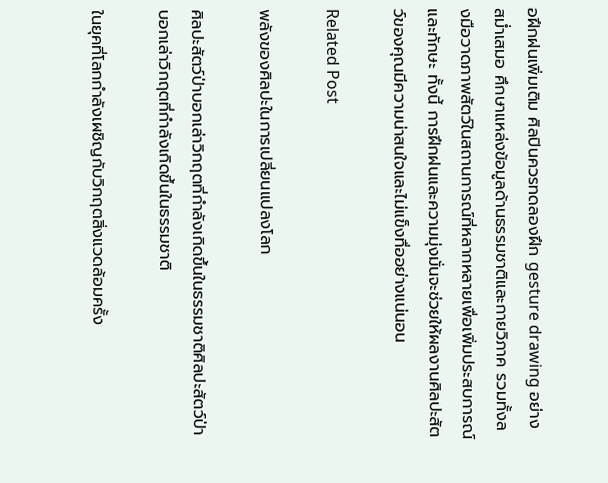อฝึกฝนเพิ่มเติม ศิลปินควรทดลองฝึก gesture drawing อย่างสม่ำเสมอ ศึกษาแหล่งข้อมูลด้านธรรมชาติและกายวิภาค รวมทั้งลงมือวาดภาพสัตว์ในสถานการณ์ที่หลากหลายเพื่อเพิ่มประสบการณ์และทักษะ ทั้งนี้ การฝึกฝนและความมุ่งมั่นจะช่วยให้ผลงานศิลปะสัตว์ของคุณมีความน่าสนใจและไม่แข็งทื่ออย่างแน่นอน

Related Post

พลังของศิลปะในการเปลี่ยนแปลงโลก

ศิลปะสัตว์ป่าบอกเล่าวิกฤตที่กำลังเกิดขึ้นในธรรมชาติศิลปะสัตว์ป่าบอกเล่าวิกฤตที่กำลังเกิดขึ้นในธรรมชาติ

ในยุคที่โลกกำลังเผชิญกับวิกฤตสิ่งแวดล้อมครั้ง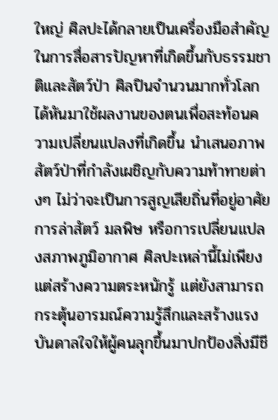ใหญ่ ศิลปะได้กลายเป็นเครื่องมือสำคัญในการสื่อสารปัญหาที่เกิดขึ้นกับธรรมชาติและสัตว์ป่า ศิลปินจำนวนมากทั่วโลกได้หันมาใช้ผลงานของตนเพื่อสะท้อนความเปลี่ยนแปลงที่เกิดขึ้น นำเสนอภาพสัตว์ป่าที่กำลังเผชิญกับความท้าทายต่างๆ ไม่ว่าจะเป็นการสูญเสียถิ่นที่อยู่อาศัย การล่าสัตว์ มลพิษ หรือการเปลี่ยนแปลงสภาพภูมิอากาศ ศิลปะเหล่านี้ไม่เพียงแต่สร้างความตระหนักรู้ แต่ยังสามารถกระตุ้นอารมณ์ความรู้สึกและสร้างแรงบันดาลใจให้ผู้คนลุกขึ้นมาปกป้องสิ่งมีชี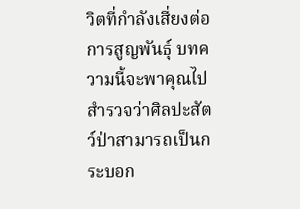วิตที่กำลังเสี่ยงต่อการสูญพันธุ์ บทความนี้จะพาคุณไปสำรวจว่าศิลปะสัตว์ป่าสามารถเป็นกระบอก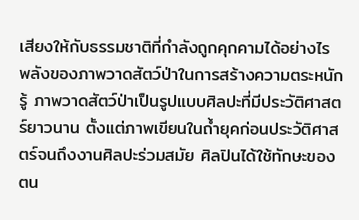เสียงให้กับธรรมชาติที่กำลังถูกคุกคามได้อย่างไร พลังของภาพวาดสัตว์ป่าในการสร้างความตระหนักรู้ ภาพวาดสัตว์ป่าเป็นรูปแบบศิลปะที่มีประวัติศาสตร์ยาวนาน ตั้งแต่ภาพเขียนในถ้ำยุคก่อนประวัติศาสตร์จนถึงงานศิลปะร่วมสมัย ศิลปินได้ใช้ทักษะของตน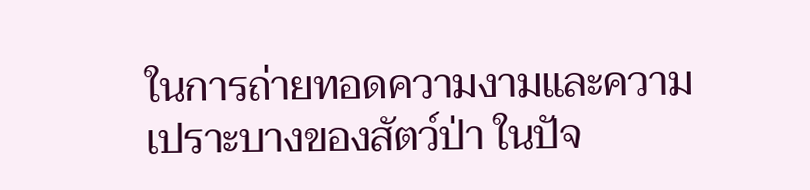ในการถ่ายทอดความงามและความเปราะบางของสัตว์ป่า ในปัจ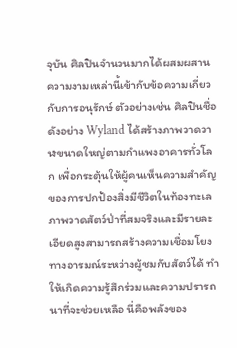จุบัน ศิลปินจำนวนมากได้ผสมผสานความงามเหล่านี้เข้ากับข้อความเกี่ยวกับการอนุรักษ์ ตัวอย่างเช่น ศิลปินชื่อดังอย่าง Wyland ได้สร้างภาพวาดวาฬขนาดใหญ่ตามกำแพงอาคารทั่วโลก เพื่อกระตุ้นให้ผู้คนเห็นความสำคัญของการปกป้องสิ่งมีชีวิตในท้องทะเล ภาพวาดสัตว์ป่าที่สมจริงและมีรายละเอียดสูงสามารถสร้างความเชื่อมโยงทางอารมณ์ระหว่างผู้ชมกับสัตว์ได้ ทำให้เกิดความรู้สึกร่วมและความปรารถนาที่จะช่วยเหลือ นี่คือพลังของ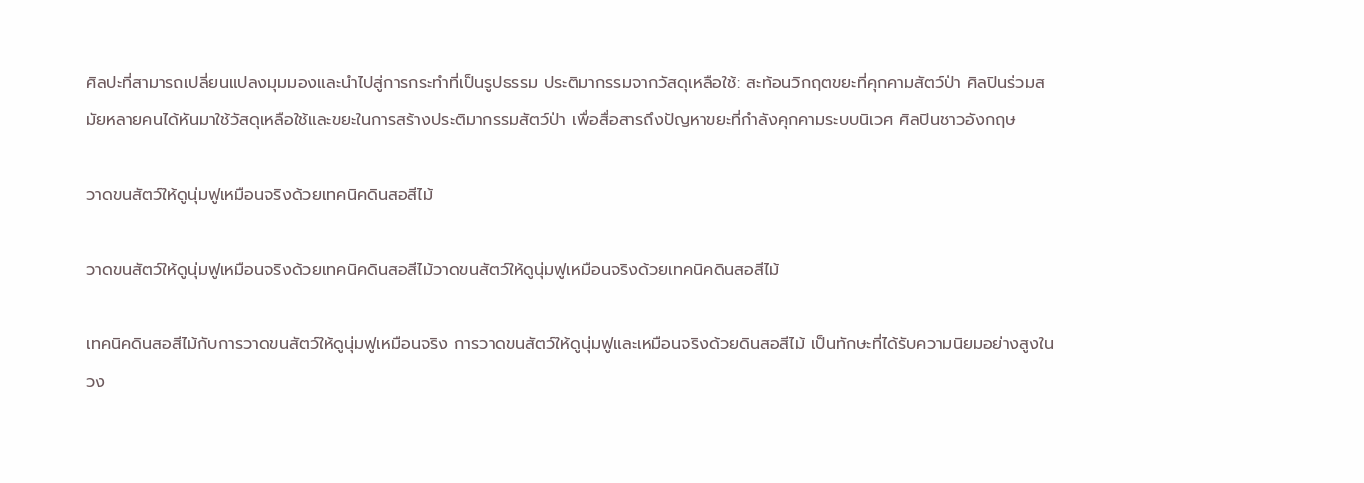ศิลปะที่สามารถเปลี่ยนแปลงมุมมองและนำไปสู่การกระทำที่เป็นรูปธรรม ประติมากรรมจากวัสดุเหลือใช้: สะท้อนวิกฤตขยะที่คุกคามสัตว์ป่า ศิลปินร่วมสมัยหลายคนได้หันมาใช้วัสดุเหลือใช้และขยะในการสร้างประติมากรรมสัตว์ป่า เพื่อสื่อสารถึงปัญหาขยะที่กำลังคุกคามระบบนิเวศ ศิลปินชาวอังกฤษ

วาดขนสัตว์ให้ดูนุ่มฟูเหมือนจริงด้วยเทคนิคดินสอสีไม้

วาดขนสัตว์ให้ดูนุ่มฟูเหมือนจริงด้วยเทคนิคดินสอสีไม้วาดขนสัตว์ให้ดูนุ่มฟูเหมือนจริงด้วยเทคนิคดินสอสีไม้

เทคนิคดินสอสีไม้กับการวาดขนสัตว์ให้ดูนุ่มฟูเหมือนจริง การวาดขนสัตว์ให้ดูนุ่มฟูและเหมือนจริงด้วยดินสอสีไม้ เป็นทักษะที่ได้รับความนิยมอย่างสูงในวง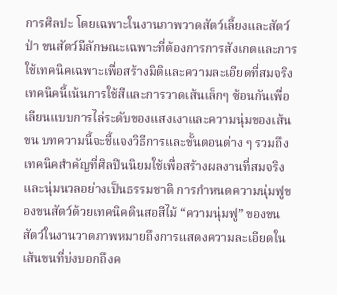การศิลปะ โดยเฉพาะในงานภาพวาดสัตว์เลี้ยงและสัตว์ป่า ขนสัตว์มีลักษณะเฉพาะที่ต้องการการสังเกตและการใช้เทคนิคเฉพาะเพื่อสร้างมิติและความละเอียดที่สมจริง เทคนิคนี้เน้นการใช้สีและการวาดเส้นเล็กๆ ซ้อนกันเพื่อเลียนแบบการไล่ระดับของแสงเงาและความนุ่มของเส้นขน บทความนี้จะชี้แจงวิธีการและขั้นตอนต่าง ๆ รวมถึงเทคนิคสำคัญที่ศิลปินนิยมใช้เพื่อสร้างผลงานที่สมจริงและนุ่มนวลอย่างเป็นธรรมชาติ การกำหนดความนุ่มฟูของขนสัตว์ด้วยเทคนิคดินสอสีไม้ “ความนุ่มฟู” ของขนสัตว์ในงานวาดภาพหมายถึงการแสดงความละเอียดในเส้นขนที่บ่งบอกถึงค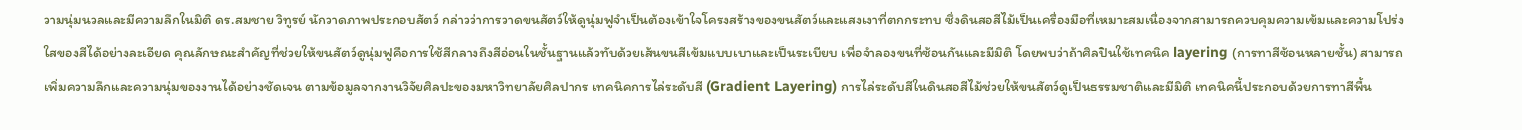วามนุ่มนวลและมีความลึกในมิติ ดร.สมชาย วิทูรย์ นักวาดภาพประกอบสัตว์ กล่าวว่าการวาดขนสัตว์ให้ดูนุ่มฟูจำเป็นต้องเข้าใจโครงสร้างของขนสัตว์และแสงเงาที่ตกกระทบ ซึ่งดินสอสีไม้เป็นเครื่องมือที่เหมาะสมเนื่องจากสามารถควบคุมความเข้มและความโปร่งใสของสีได้อย่างละเอียด คุณลักษณะสำคัญที่ช่วยให้ขนสัตว์ดูนุ่มฟูคือการใช้สีกลางถึงสีอ่อนในชั้นฐานแล้วทับด้วยเส้นขนสีเข้มแบบเบาและเป็นระเบียบ เพื่อจำลองขนที่ซ้อนกันและมีมิติ โดยพบว่าถ้าศิลปินใช้เทคนิค layering (การทาสีซ้อนหลายชั้น) สามารถเพิ่มความลึกและความนุ่มของงานได้อย่างชัดเจน ตามข้อมูลจากงานวิจัยศิลปะของมหาวิทยาลัยศิลปากร เทคนิคการไล่ระดับสี (Gradient Layering) การไล่ระดับสีในดินสอสีไม้ช่วยให้ขนสัตว์ดูเป็นธรรมชาติและมีมิติ เทคนิคนี้ประกอบด้วยการทาสีพื้น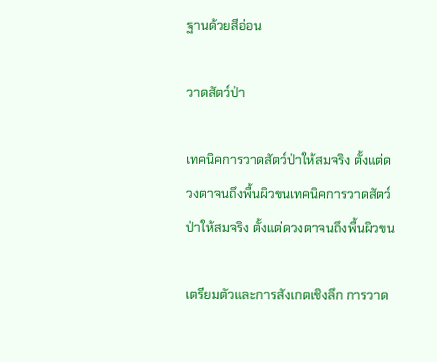ฐานด้วยสีอ่อน

วาดสัตว์ป่า

เทคนิคการวาดสัตว์ป่าให้สมจริง ตั้งแต่ดวงตาจนถึงพื้นผิวขนเทคนิคการวาดสัตว์ป่าให้สมจริง ตั้งแต่ดวงตาจนถึงพื้นผิวขน

เตรียมตัวและการสังเกตเชิงลึก การวาด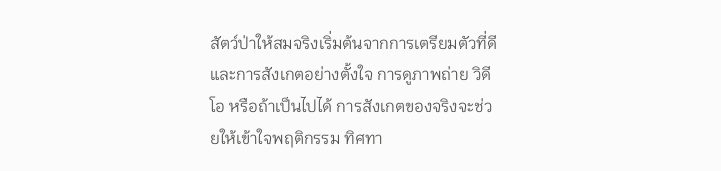สัตว์ป่าให้สมจริงเริ่มต้นจากการเตรียมตัวที่ดีและการสังเกตอย่างตั้งใจ การดูภาพถ่าย วิดีโอ หรือถ้าเป็นไปได้ การสังเกตของจริงจะช่วยให้เข้าใจพฤติกรรม ทิศทา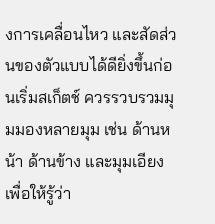งการเคลื่อนไหว และสัดส่วนของตัวแบบได้ดียิ่งขึ้นก่อนเริ่มสเก็ตช์ ควรรวบรวมมุมมองหลายมุม เช่น ด้านหน้า ด้านข้าง และมุมเอียง เพื่อให้รู้ว่า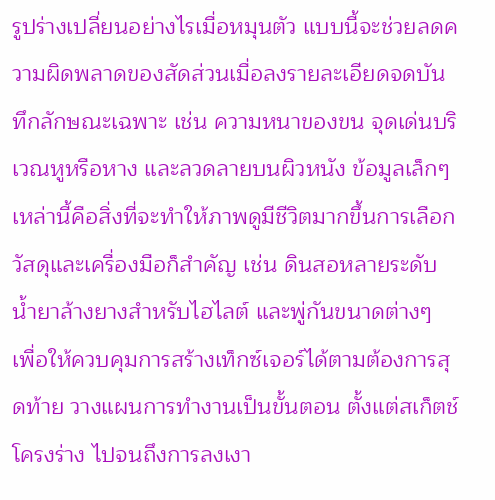รูปร่างเปลี่ยนอย่างไรเมื่อหมุนตัว แบบนี้จะช่วยลดความผิดพลาดของสัดส่วนเมื่อลงรายละเอียดจดบันทึกลักษณะเฉพาะ เช่น ความหนาของขน จุดเด่นบริเวณหูหรือหาง และลวดลายบนผิวหนัง ข้อมูลเล็กๆ เหล่านี้คือสิ่งที่จะทำให้ภาพดูมีชีวิตมากขึ้นการเลือกวัสดุและเครื่องมือก็สำคัญ เช่น ดินสอหลายระดับ น้ำยาล้างยางสำหรับไฮไลต์ และพู่กันขนาดต่างๆ เพื่อให้ควบคุมการสร้างเท็กซ์เจอร์ได้ตามต้องการสุดท้าย วางแผนการทำงานเป็นขั้นตอน ตั้งแต่สเก็ตช์โครงร่าง ไปจนถึงการลงเงา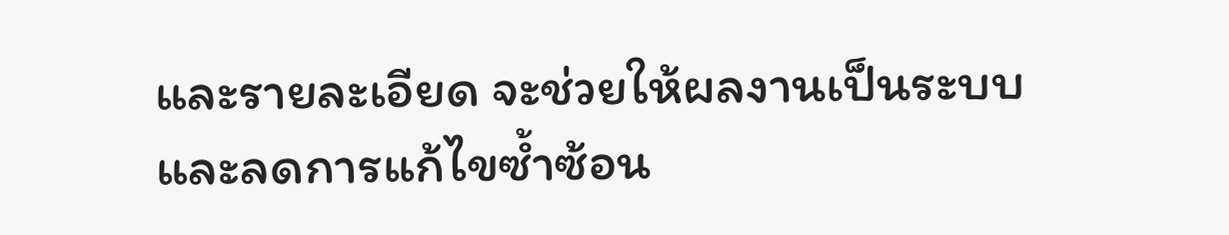และรายละเอียด จะช่วยให้ผลงานเป็นระบบและลดการแก้ไขซ้ำซ้อน